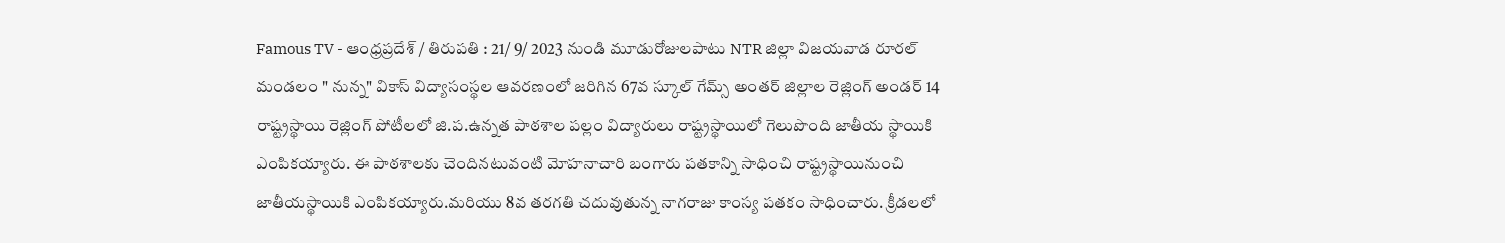Famous TV - ఆంధ్రప్రదేశ్ / తిరుపతి : 21/ 9/ 2023 నుండి మూడురోజులపాటు NTR జిల్లా విజయవాడ రూరల్ మండలం " నున్న" వికాస్ విద్యాసంస్థల ఆవరణంలో జరిగిన 67వ స్కూల్ గేమ్స్ అంతర్ జిల్లాల రెజ్లింగ్ అండర్ 14 రాష్ట్రస్థాయి రెజ్లింగ్ పోటీలలో జి.ప.ఉన్నత పాఠశాల పల్లం విద్యారులు రాష్ట్రస్థాయిలో గెలుపొంది జాతీయ స్థాయికి ఎంపికయ్యారు. ఈ పాఠశాలకు చెందినటువంటి మోహనాచారి బంగారు పతకాన్ని సాధించి రాష్ట్రస్థాయినుంచి జాతీయస్థాయికి ఎంపికయ్యారు.మరియు 8వ తరగతి చదువుతున్న నాగరాజు కాంస్య పతకం సాధించారు. క్రీడలలో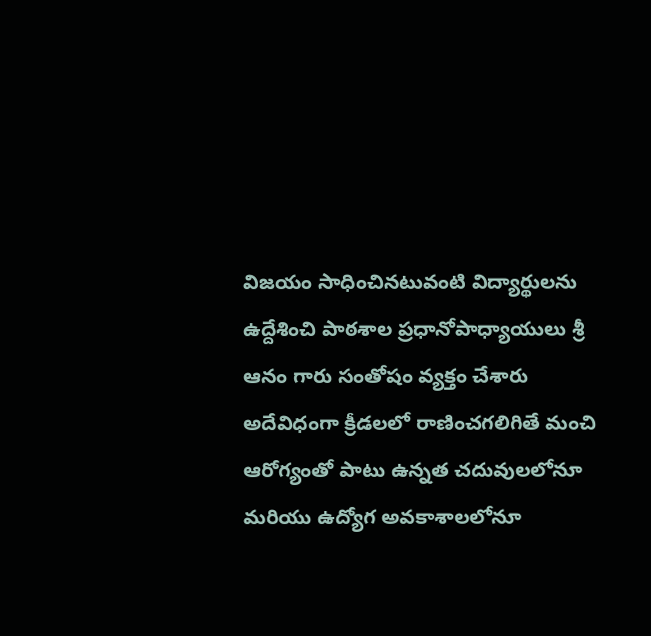విజయం సాధించినటువంటి విద్యార్థులను ఉద్దేశించి పాఠశాల ప్రధానోపాధ్యాయులు శ్రీ ఆనం గారు సంతోషం వ్యక్తం చేశారు అదేవిధంగా క్రీడలలో రాణించగలిగితే మంచి ఆరోగ్యంతో పాటు ఉన్నత చదువులలోనూ మరియు ఉద్యోగ అవకాశాలలోనూ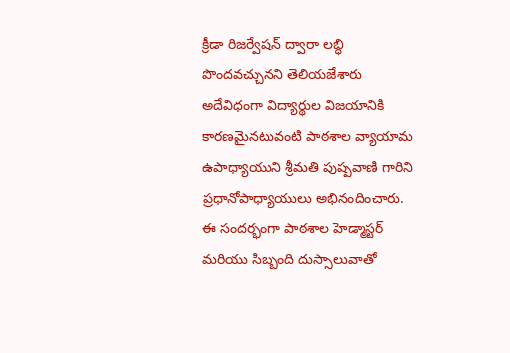క్రీడా రిజర్వేషన్ ద్వారా లబ్ధి పొందవచ్చునని తెలియజేశారు అదేవిధంగా విద్యార్థుల విజయానికి కారణమైనటువంటి పాఠశాల వ్యాయామ ఉపాధ్యాయుని శ్రీమతి పుష్పవాణి గారిని ప్రధానోపాధ్యాయులు అభినందించారు. ఈ సందర్భంగా పాఠశాల హెడ్మాస్టర్ మరియు సిబ్బంది దుస్సాలువాతో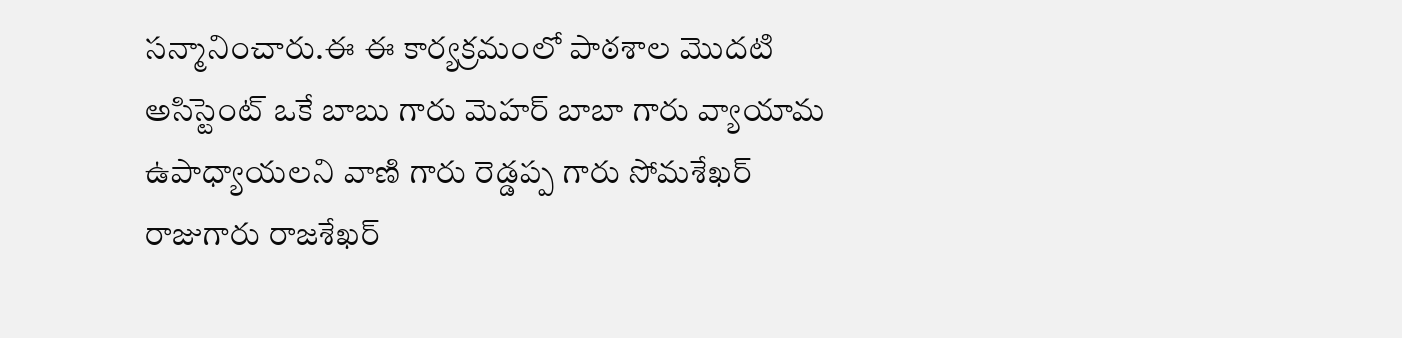సన్మానించారు.ఈ ఈ కార్యక్రమంలో పాఠశాల మొదటి అసిస్టెంట్ ఒకే బాబు గారు మెహర్ బాబా గారు వ్యాయామ ఉపాధ్యాయలని వాణి గారు రెడ్డప్ప గారు సోమశేఖర్ రాజుగారు రాజశేఖర్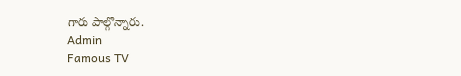గారు పాల్గొన్నారు.
Admin
Famous TV